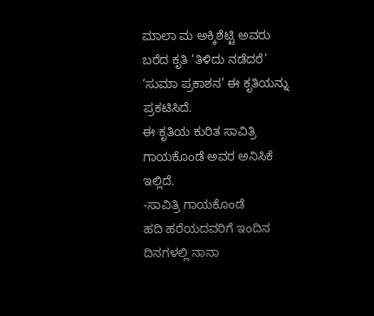ಮಾಲಾ ಮ ಅಕ್ಕಿಶೆಟ್ಟಿ ಅವರು ಬರೆದ ಕೃತಿ ‘ತಿಳಿದು ನಡೆದರೆ’
‘ಸುಮಾ ಪ್ರಕಾಶನ’ ಈ ಕೃತಿಯನ್ನು ಪ್ರಕಟಿಸಿದೆ.
ಈ ಕೃತಿಯ ಕುರಿತ ಸಾವಿತ್ರಿ ಗಾಯಕೊಂಡೆ ಅವರ ಅನಿಸಿಕೆ ಇಲ್ಲಿದೆ.
-ಸಾವಿತ್ರಿ ಗಾಯಕೊಂಡೆ
ಹದಿ ಹರೆಯದವರಿಗೆ ಇಂದಿನ ದಿನಗಳಲ್ಲಿ ನಾನಾ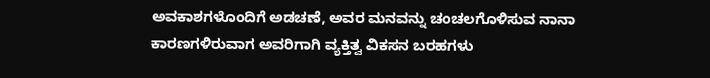ಅವಕಾಶಗಳೊಂದಿಗೆ ಅಡಚಣೆ, ಅವರ ಮನವನ್ನು ಚಂಚಲಗೊಳಿಸುವ ನಾನಾ ಕಾರಣಗಳಿರುವಾಗ ಅವರಿಗಾಗಿ ವ್ಯಕ್ತಿತ್ವ ವಿಕಸನ ಬರಹಗಳು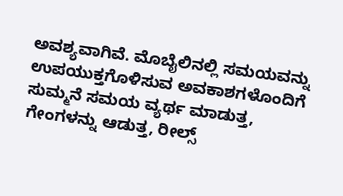ಅವಶ್ಯವಾಗಿವೆ. ಮೊಬೈಲಿನಲ್ಲಿ ಸಮಯವನ್ನು ಉಪಯುಕ್ತಗೊಳಿಸುವ ಅವಕಾಶಗಳೊಂದಿಗೆ ಸುಮ್ಮನೆ ಸಮಯ ವ್ಯರ್ಥ ಮಾಡುತ್ತ, ಗೇಂಗಳನ್ನು ಆಡುತ್ತ, ರೀಲ್ಸ್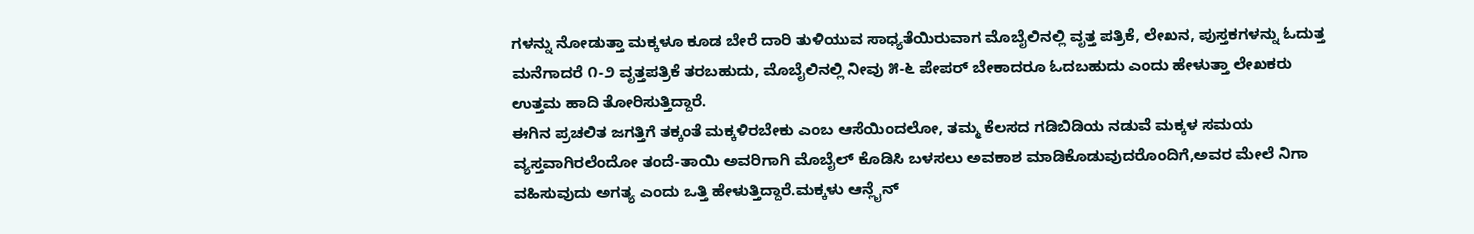ಗಳನ್ನು ನೋಡುತ್ತಾ ಮಕ್ಕಳೂ ಕೂಡ ಬೇರೆ ದಾರಿ ತುಳಿಯುವ ಸಾಧ್ಯತೆಯಿರುವಾಗ ಮೊಬೈಲಿನಲ್ಲಿ ವೃತ್ತ ಪತ್ರಿಕೆ, ಲೇಖನ, ಪುಸ್ತಕಗಳನ್ನು ಓದುತ್ತ ಮನೆಗಾದರೆ ೧-೨ ವೃತ್ತಪತ್ರಿಕೆ ತರಬಹುದು, ಮೊಬೈಲಿನಲ್ಲಿ ನೀವು ೫-೬ ಪೇಪರ್ ಬೇಕಾದರೂ ಓದಬಹುದು ಎಂದು ಹೇಳುತ್ತಾ ಲೇಖಕರು ಉತ್ತಮ ಹಾದಿ ತೋರಿಸುತ್ತಿದ್ದಾರೆ.
ಈಗಿನ ಪ್ರಚಲಿತ ಜಗತ್ತಿಗೆ ತಕ್ಕಂತೆ ಮಕ್ಕಳಿರಬೇಕು ಎಂಬ ಆಸೆಯಿಂದಲೋ, ತಮ್ಮ ಕೆಲಸದ ಗಡಿಬಿಡಿಯ ನಡುವೆ ಮಕ್ಕಳ ಸಮಯ ವ್ಯಸ್ತವಾಗಿರಲೆಂದೋ ತಂದೆ-ತಾಯಿ ಅವರಿಗಾಗಿ ಮೊಬೈಲ್ ಕೊಡಿಸಿ ಬಳಸಲು ಅವಕಾಶ ಮಾಡಿಕೊಡುವುದರೊಂದಿಗೆ,ಅವರ ಮೇಲೆ ನಿಗಾ ವಹಿಸುವುದು ಅಗತ್ಯ ಎಂದು ಒತ್ತಿ ಹೇಳುತ್ತಿದ್ದಾರೆ.ಮಕ್ಕಳು ಆನ್ಲೈನ್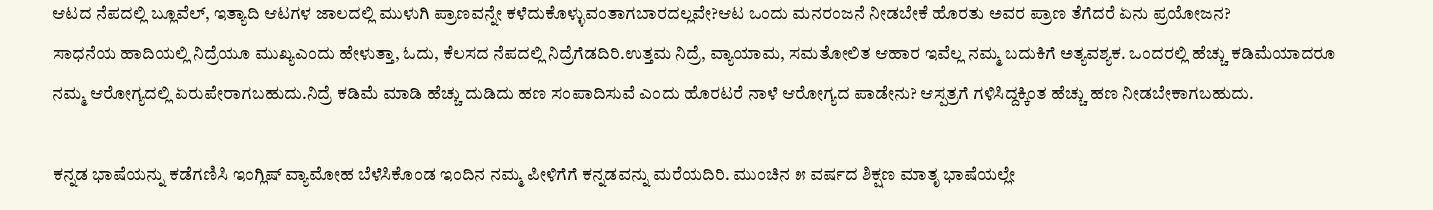ಆಟದ ನೆಪದಲ್ಲಿ ಬ್ಲೂವೆಲ್, ಇತ್ಯಾದಿ ಆಟಗಳ ಜಾಲದಲ್ಲಿ ಮುಳುಗಿ ಪ್ರಾಣವನ್ನೇ ಕಳೆದುಕೊಳ್ಳುವಂತಾಗಬಾರದಲ್ಲವೇ?ಆಟ ಒಂದು ಮನರಂಜನೆ ನೀಡಬೇಕೆ ಹೊರತು ಅವರ ಪ್ರಾಣ ತೆಗೆದರೆ ಏನು ಪ್ರಯೋಜನ?
ಸಾಧನೆಯ ಹಾದಿಯಲ್ಲಿ ನಿದ್ರೆಯೂ ಮುಖ್ಯಎಂದು ಹೇಳುತ್ತಾ, ಓದು, ಕೆಲಸದ ನೆಪದಲ್ಲಿ ನಿದ್ರೆಗೆಡದಿರಿ.ಉತ್ತಮ ನಿದ್ರೆ, ವ್ಯಾಯಾಮ, ಸಮತೋಲಿತ ಆಹಾರ ಇವೆಲ್ಲ ನಮ್ಮ ಬದುಕಿಗೆ ಅತ್ಯವಶ್ಯಕ. ಒಂದರಲ್ಲಿ ಹೆಚ್ಚು ಕಡಿಮೆಯಾದರೂ ನಮ್ಮ ಆರೋಗ್ಯದಲ್ಲಿ ಏರುಪೇರಾಗಬಹುದು.ನಿದ್ರೆ ಕಡಿಮೆ ಮಾಡಿ ಹೆಚ್ಚು ದುಡಿದು ಹಣ ಸಂಪಾದಿಸುವೆ ಎಂದು ಹೊರಟರೆ ನಾಳೆ ಆರೋಗ್ಯದ ಪಾಡೇನು? ಆಸ್ಪತ್ರಗೆ ಗಳಿಸಿದ್ದಕ್ಕಿಂತ ಹೆಚ್ಚು ಹಣ ನೀಡಬೇಕಾಗಬಹುದು.

ಕನ್ನಡ ಭಾಷೆಯನ್ನು ಕಡೆಗಣಿಸಿ ಇಂಗ್ಲಿಷ್ ವ್ಯಾಮೋಹ ಬೆಳೆಸಿಕೊಂಡ ಇಂದಿನ ನಮ್ಮ ಪೀಳಿಗೆಗೆ ಕನ್ನಡವನ್ನು ಮರೆಯದಿರಿ. ಮುಂಚಿನ ೫ ವರ್ಷದ ಶಿಕ್ಷಣ ಮಾತೃ ಭಾಷೆಯಲ್ಲೇ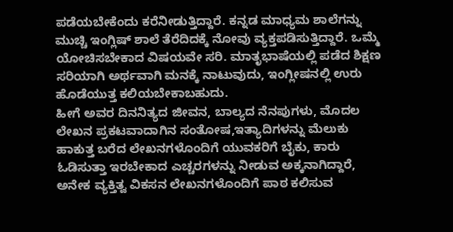ಪಡೆಯಬೇಕೆಂದು ಕರೆನೀಡುತ್ತಿದ್ದಾರೆ. ಕನ್ನಡ ಮಾಧ್ಯಮ ಶಾಲೆಗನ್ನು ಮುಚ್ಚಿ ಇಂಗ್ಲಿಷ್ ಶಾಲೆ ತೆರೆದಿದಕ್ಕೆ ನೋವು ವ್ಯಕ್ತಪಡಿಸುತ್ತಿದ್ದಾರೆ. ಒಮ್ಮೆ ಯೋಚಿಸಬೇಕಾದ ವಿಷಯವೇ ಸರಿ. ಮಾತೃಭಾಷೆಯಲ್ಲಿ ಪಡೆದ ಶಿಕ್ಷಣ ಸರಿಯಾಗಿ ಅರ್ಥವಾಗಿ ಮನಕ್ಕೆ ನಾಟುವುದು, ಇಂಗ್ಲೀಷನಲ್ಲಿ ಉರು ಹೊಡೆಯುತ್ತ ಕಲಿಯಬೇಕಾಬಹುದು.
ಹೀಗೆ ಅವರ ದಿನನಿತ್ಯದ ಜೀವನ, ಬಾಲ್ಯದ ನೆನಪುಗಳು, ಮೊದಲ ಲೇಖನ ಪ್ರಕಟವಾದಾಗಿನ ಸಂತೋಷ,ಇತ್ಯಾದಿಗಳನ್ನು ಮೆಲುಕು ಹಾಕುತ್ತ ಬರೆದ ಲೇಖನಗಳೊಂದಿಗೆ ಯುವಕರಿಗೆ ಬೈಕು, ಕಾರು ಓಡಿಸುತ್ತಾ ಇರಬೇಕಾದ ಎಚ್ಚರಗಳನ್ನು ನೀಡುವ ಅಕ್ಕನಾಗಿದ್ದಾರೆ, ಅನೇಕ ವ್ಯಕ್ತಿತ್ವ ವಿಕಸನ ಲೇಖನಗಳೊಂದಿಗೆ ಪಾಠ ಕಲಿಸುವ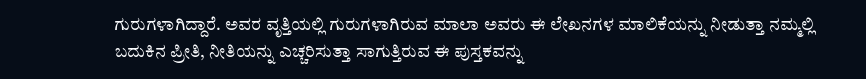ಗುರುಗಳಾಗಿದ್ದಾರೆ. ಅವರ ವೃತ್ತಿಯಲ್ಲಿ ಗುರುಗಳಾಗಿರುವ ಮಾಲಾ ಅವರು ಈ ಲೇಖನಗಳ ಮಾಲಿಕೆಯನ್ನು ನೀಡುತ್ತಾ ನಮ್ಮಲ್ಲಿ ಬದುಕಿನ ಪ್ರೀತಿ, ನೀತಿಯನ್ನು ಎಚ್ಚರಿಸುತ್ತಾ ಸಾಗುತ್ತಿರುವ ಈ ಪುಸ್ತಕವನ್ನು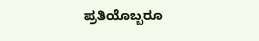ಪ್ರತಿಯೊಬ್ಬರೂ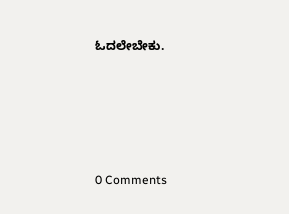ಓದಲೇಬೇಕು.






0 Comments